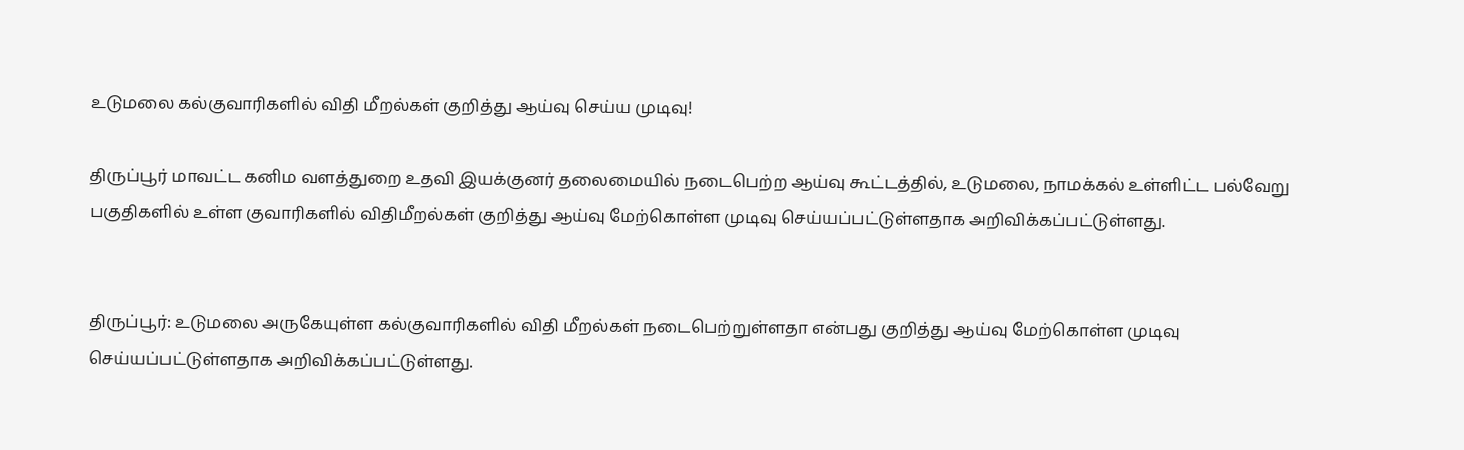உடுமலை கல்குவாரிகளில் விதி மீறல்கள் குறித்து ஆய்வு செய்ய முடிவு!

திருப்பூர் மாவட்ட கனிம வளத்துறை உதவி இயக்குனர் தலைமையில் நடைபெற்ற ஆய்வு கூட்டத்தில், உடுமலை, நாமக்கல் உள்ளிட்ட பல்வேறு பகுதிகளில் உள்ள குவாரிகளில் விதிமீறல்கள் குறித்து ஆய்வு மேற்கொள்ள முடிவு செய்யப்பட்டுள்ளதாக அறிவிக்கப்பட்டுள்ளது.


திருப்பூர்: உடுமலை அருகேயுள்ள கல்குவாரிகளில் விதி மீறல்கள் நடைபெற்றுள்ளதா என்பது குறித்து ஆய்வு மேற்கொள்ள முடிவு செய்யப்பட்டுள்ளதாக அறிவிக்கப்பட்டுள்ளது.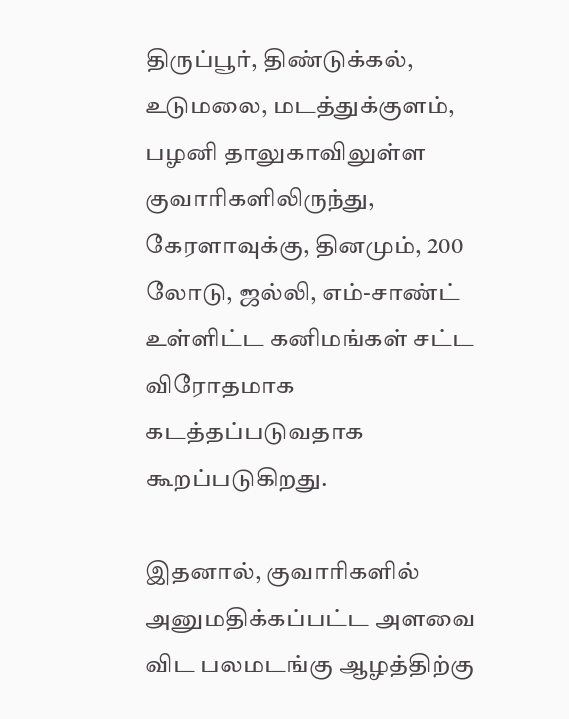திருப்பூர், திண்டுக்கல், உடுமலை, மடத்துக்குளம், பழனி தாலுகாவிலுள்ள குவாரிகளிலிருந்து, கேரளாவுக்கு, தினமும், 200 லோடு, ஜல்லி, எம்-சாண்ட் உள்ளிட்ட கனிமங்கள் சட்ட விரோதமாக கடத்தப்படுவதாக கூறப்படுகிறது.

இதனால், குவாரிகளில் அனுமதிக்கப்பட்ட அளவை விட பலமடங்கு ஆழத்திற்கு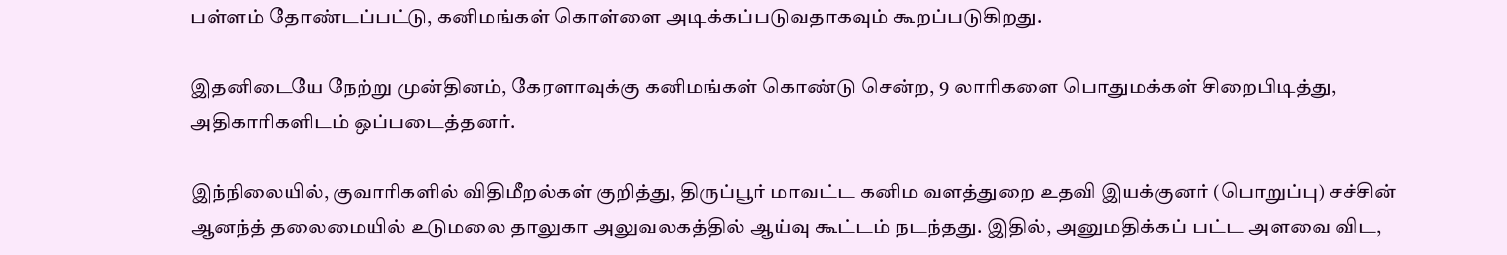பள்ளம் தோண்டப்பட்டு, கனிமங்கள் கொள்ளை அடிக்கப்படுவதாகவும் கூறப்படுகிறது.

இதனிடையே நேற்று முன்தினம், கேரளாவுக்கு கனிமங்கள் கொண்டு சென்ற, 9 லாரிகளை பொதுமக்கள் சிறைபிடித்து, அதிகாரிகளிடம் ஒப்படைத்தனர்.

இந்நிலையில், குவாரிகளில் விதிமீறல்கள் குறித்து, திருப்பூர் மாவட்ட கனிம வளத்துறை உதவி இயக்குனர் (பொறுப்பு) சச்சின் ஆனந்த் தலைமையில் உடுமலை தாலுகா அலுவலகத்தில் ஆய்வு கூட்டம் நடந்தது. இதில், அனுமதிக்கப் பட்ட அளவை விட,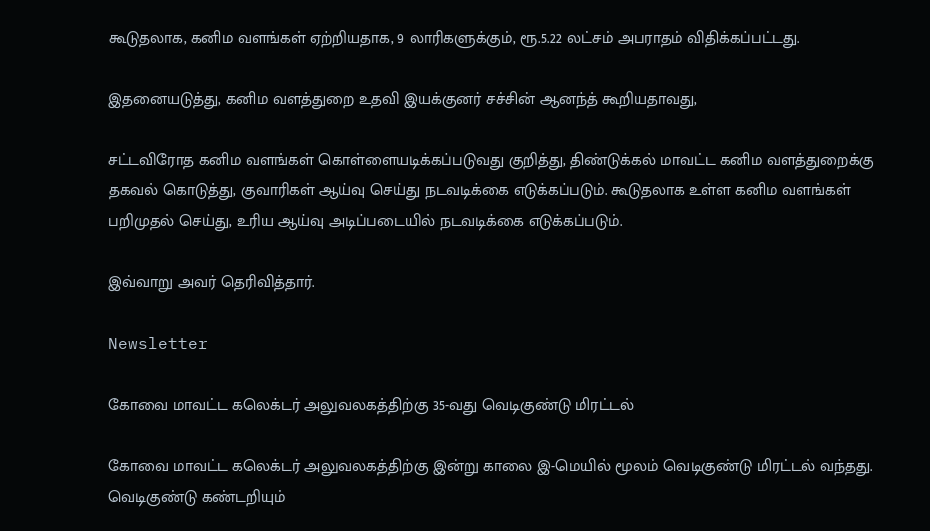கூடுதலாக, கனிம வளங்கள் ஏற்றியதாக, 9 லாரிகளுக்கும், ரூ.5.22 லட்சம் அபராதம் விதிக்கப்பட்டது.

இதனையடுத்து, கனிம வளத்துறை உதவி இயக்குனர் சச்சின் ஆனந்த் கூறியதாவது,

சட்டவிரோத கனிம வளங்கள் கொள்ளையடிக்கப்படுவது குறித்து, திண்டுக்கல் மாவட்ட கனிம வளத்துறைக்கு தகவல் கொடுத்து, குவாரிகள் ஆய்வு செய்து நடவடிக்கை எடுக்கப்படும். கூடுதலாக உள்ள கனிம வளங்கள் பறிமுதல் செய்து, உரிய ஆய்வு அடிப்படையில் நடவடிக்கை எடுக்கப்படும்.

இவ்வாறு அவர் தெரிவித்தார்.

Newsletter

கோவை மாவட்ட கலெக்டர் அலுவலகத்திற்கு 35-வது வெடிகுண்டு மிரட்டல்

கோவை மாவட்ட கலெக்டர் அலுவலகத்திற்கு இன்று காலை இ-மெயில் மூலம் வெடிகுண்டு மிரட்டல் வந்தது. வெடிகுண்டு கண்டறியும்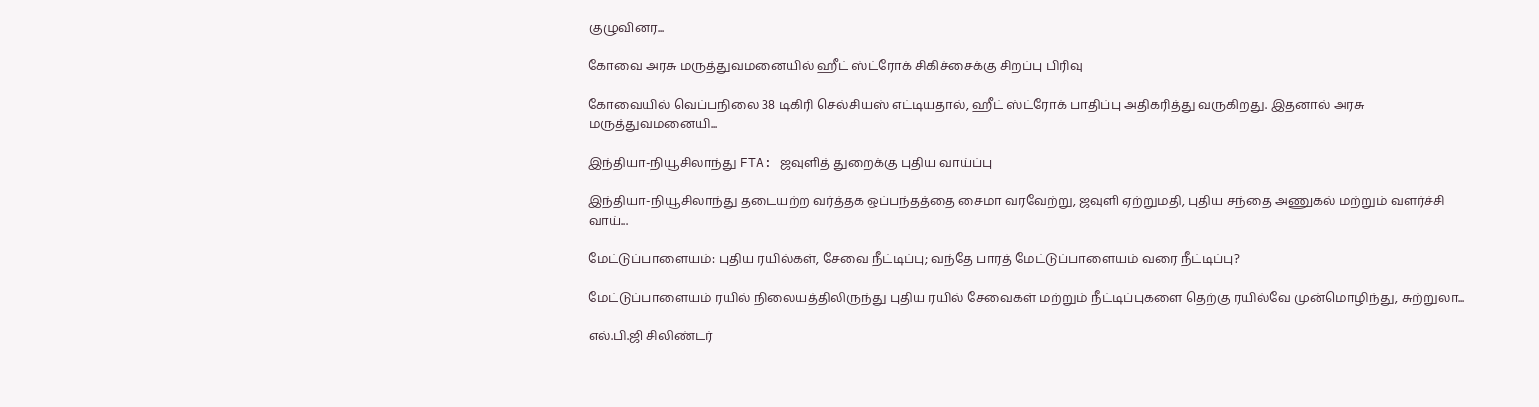குழுவினர...

கோவை அரசு மருத்துவமனையில் ஹீட் ஸ்ட்ரோக் சிகிச்சைக்கு சிறப்பு பிரிவு

கோவையில் வெப்பநிலை 38 டிகிரி செல்சியஸ் எட்டியதால், ஹீட் ஸ்ட்ரோக் பாதிப்பு அதிகரித்து வருகிறது. இதனால் அரசு மருத்துவமனையி...

இந்தியா-நியூசிலாந்து FTA: ஜவுளித் துறைக்கு புதிய வாய்ப்பு

இந்தியா-நியூசிலாந்து தடையற்ற வர்த்தக ஒப்பந்தத்தை சைமா வரவேற்று, ஜவுளி ஏற்றுமதி, புதிய சந்தை அணுகல் மற்றும் வளர்ச்சி வாய்...

மேட்டுப்பாளையம்: புதிய ரயில்கள், சேவை நீட்டிப்பு; வந்தே பாரத் மேட்டுப்பாளையம் வரை நீட்டிப்பு?

மேட்டுப்பாளையம் ரயில் நிலையத்திலிருந்து புதிய ரயில் சேவைகள் மற்றும் நீட்டிப்புகளை தெற்கு ரயில்வே முன்மொழிந்து, சுற்றுலா...

எல்.பி.ஜி சிலிண்டர்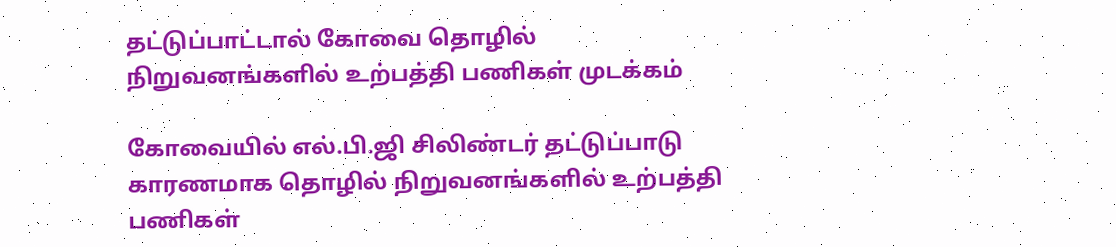தட்டுப்பாட்டால் கோவை தொழில் நிறுவனங்களில் உற்பத்தி பணிகள் முடக்கம்

கோவையில் எல்.பி.ஜி சிலிண்டர் தட்டுப்பாடு காரணமாக தொழில் நிறுவனங்களில் உற்பத்தி பணிகள்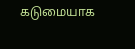கடுமையாக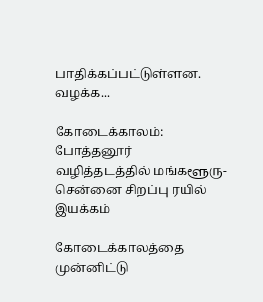பாதிக்கப்பட்டுள்ளன. வழக்க...

கோடைக்காலம்: போத்தனூர் வழித்தடத்தில் மங்களூரு-சென்னை சிறப்பு ரயில் இயக்கம்

கோடைக்காலத்தை முன்னிட்டு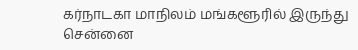கர்நாடகா மாநிலம் மங்களூரில் இருந்து சென்னை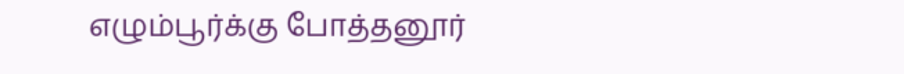எழும்பூர்க்கு போத்தனூர்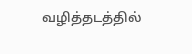வழித்தடத்தில்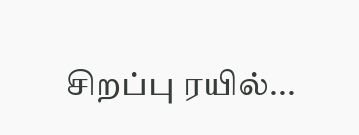சிறப்பு ரயில்...